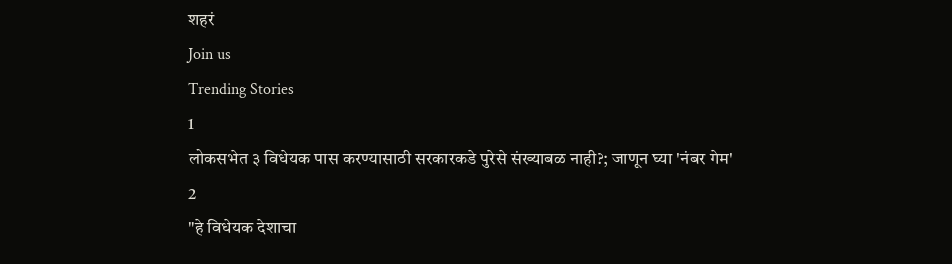शहरं
Join us
Trending Stories
1
लोकसभेत ३ विधेयक पास करण्यासाठी सरकारकडे पुरेसे संख्याबळ नाही?; जाणून घ्या 'नंबर गेम'
2
"हे विधेयक देशाचा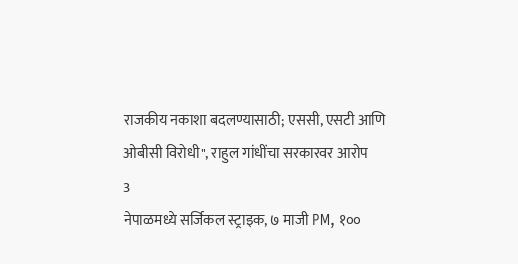राजकीय नकाशा बदलण्यासाठी; एससी, एसटी आणि ओबीसी विरोधी", राहुल गांधींचा सरकारवर आरोप
3
नेपाळमध्ये सर्जिकल स्ट्राइक, ७ माजी PM, १००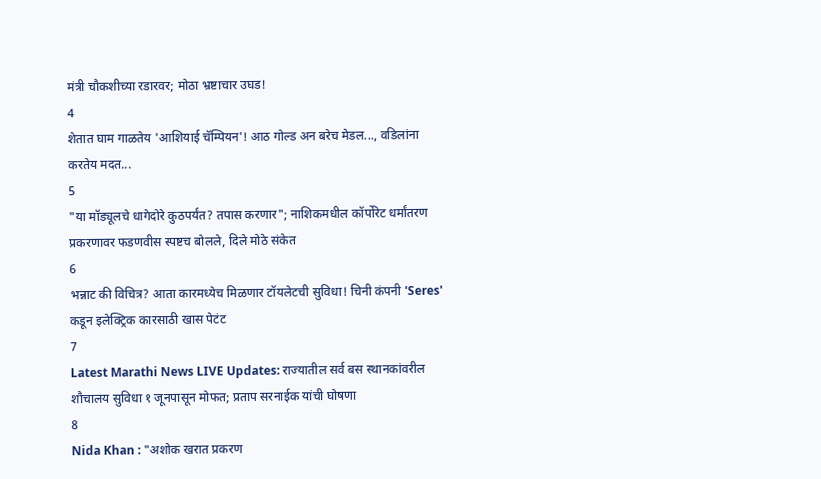मंत्री चौकशीच्या रडारवर; मोठा भ्रष्टाचार उघड!
4
शेतात घाम गाळतेय 'आशियाई चॅम्पियन'! आठ गोल्ड अन बरेच मेडल..., वडिलांना करतेय मदत...
5
"या मॉड्यूलचे धागेदोरे कुठपर्यंत? तपास करणार"; नाशिकमधील कॉर्पोरेट धर्मांतरण प्रकरणावर फडणवीस स्पष्टच बोलले, दिले मोठे संकेत
6
भन्नाट की विचित्र? आता कारमध्येच मिळणार टॉयलेटची सुविधा! चिनी कंपनी 'Seres' कडून इलेक्ट्रिक कारसाठी खास पेटंट
7
Latest Marathi News LIVE Updates: राज्यातील सर्व बस स्थानकांवरील शौचालय सुविधा १ जूनपासून मोफत; प्रताप सरनाईक यांची घोषणा
8
Nida Khan : "अशोक खरात प्रकरण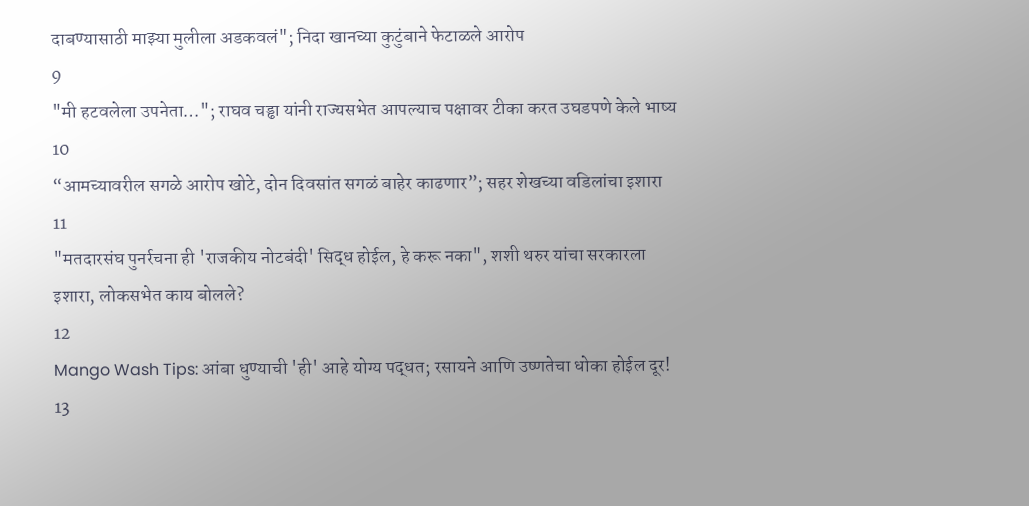दाबण्यासाठी माझ्या मुलीला अडकवलं"; निदा खानच्या कुटुंबाने फेटाळले आरोप
9
"मी हटवलेला उपनेता…"; राघव चड्ढा यांनी राज्यसभेत आपल्याच पक्षावर टीका करत उघडपणे केले भाष्य
10
“आमच्यावरील सगळे आरोप खोटे, दोन दिवसांत सगळं बाहेर काढणार”; सहर शेखच्या वडिलांचा इशारा
11
"मतदारसंघ पुनर्रचना ही 'राजकीय नोटबंदी' सिद्ध होईल, हे करू नका", शशी थरुर यांचा सरकारला इशारा, लोकसभेत काय बोलले?
12
Mango Wash Tips: आंबा धुण्याची 'ही' आहे योग्य पद्धत; रसायने आणि उष्णतेचा धोका होईल दूर!
13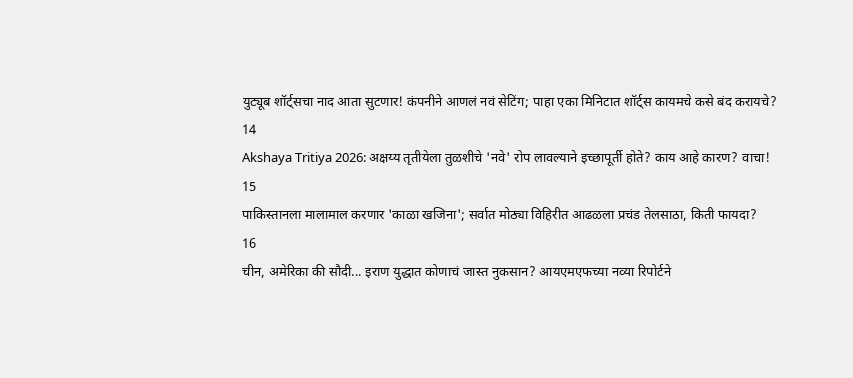युट्यूब शॉर्ट्सचा नाद आता सुटणार! कंपनीने आणलं नवं सेटिंग; पाहा एका मिनिटात शॉर्ट्स कायमचे कसे बंद करायचे?
14
Akshaya Tritiya 2026: अक्षय्य तृतीयेला तुळशीचे 'नवे' रोप लावल्याने इच्छापूर्ती होते? काय आहे कारण? वाचा!
15
पाकिस्तानला मालामाल करणार 'काळा खजिना'; सर्वात मोठ्या विहिरीत आढळला प्रचंड तेलसाठा, किती फायदा?
16
चीन, अमेरिका की सौदी... इराण युद्धात कोणाचं जास्त नुकसान? आयएमएफच्या नव्या रिपोर्टने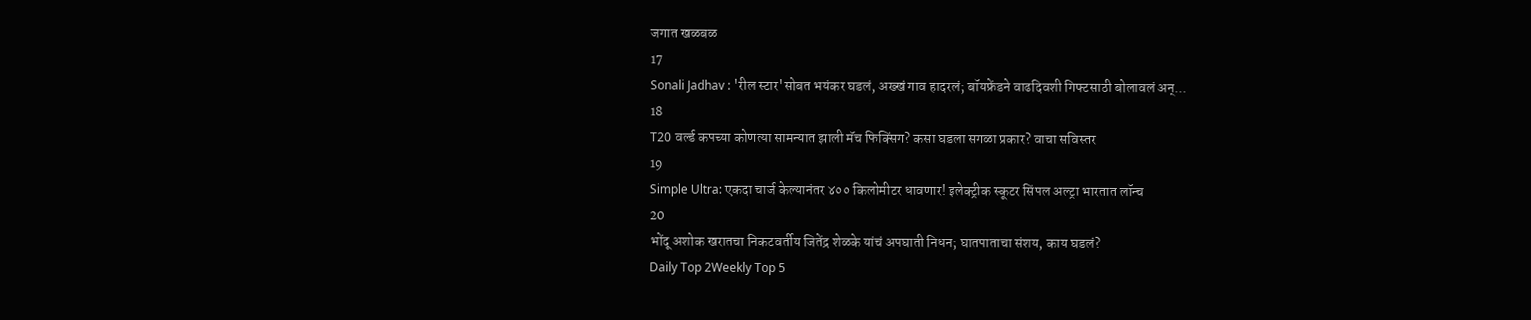जगात खळबळ
17
Sonali Jadhav : 'रील स्टार'सोबत भयंकर घडलं, अख्खं गाव हादरलं; बॉयफ्रेंडने वाढदिवशी गिफ्टसाठी बोलावलं अन्...
18
T20 वर्ल्ड कपच्या कोणत्या सामन्यात झाली मॅच फिक्सिंग? कसा घडला सगळा प्रकार? वाचा सविस्तर
19
Simple Ultra: एकदा चार्ज केल्यानंतर ४०० किलोमीटर धावणार! इलेक्ट्रीक स्कूटर सिंपल अल्ट्रा भारतात लॉन्च
20
भोंदू अशोक खरातचा निकटवर्तीय जितेंद्र शेळके यांचं अपघाती निधन; घातपाताचा संशय, काय घडलं?
Daily Top 2Weekly Top 5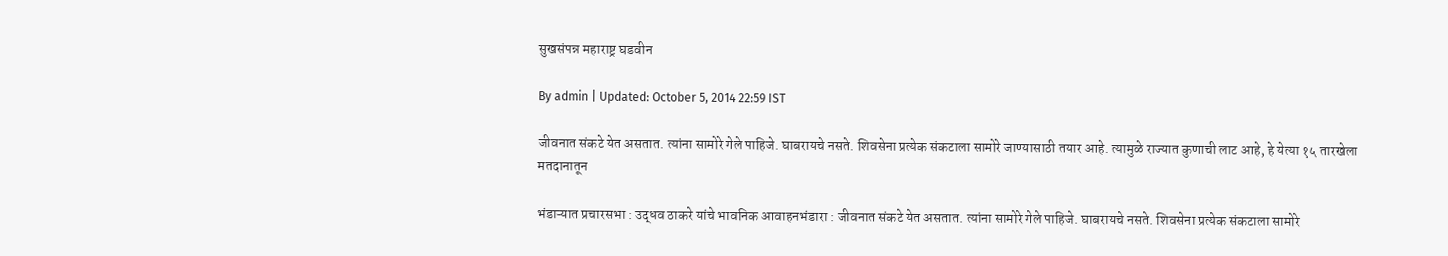सुखसंपन्न महाराष्ट्र घडवीन

By admin | Updated: October 5, 2014 22:59 IST

जीवनात संकटे येत असतात. त्यांना सामोरे गेले पाहिजे. घाबरायचे नसते. शिवसेना प्रत्येक संकटाला सामोरे जाण्यासाठी तयार आहे. त्यामुळे राज्यात कुणाची लाट आहे, हे येत्या १५ तारखेला मतदानातून

भंडाऱ्यात प्रचारसभा : उद्धव ठाकरे यांचे भावनिक आवाहनभंडारा : जीवनात संकटे येत असतात. त्यांना सामोरे गेले पाहिजे. घाबरायचे नसते. शिवसेना प्रत्येक संकटाला सामोरे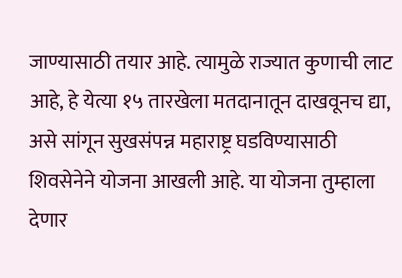जाण्यासाठी तयार आहे. त्यामुळे राज्यात कुणाची लाट आहे, हे येत्या १५ तारखेला मतदानातून दाखवूनच द्या, असे सांगून सुखसंपन्न महाराष्ट्र घडविण्यासाठी शिवसेनेने योजना आखली आहे. या योजना तुम्हाला देणार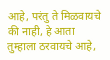आहे, परंतु ते मिळवायचे की नाही, हे आता तुम्हाला ठरवायचे आहे,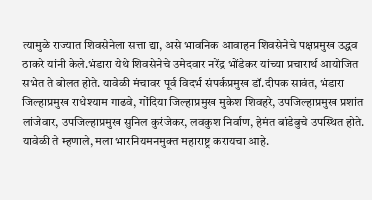त्यामुळे राज्यात शिवसेनेला सत्ता द्या, असे भावनिक आवाहन शिवसेनेचे पक्षप्रमुख उद्धव ठाकरे यांनी केले.भंडारा येथे शिवसेनेचे उमेदवार नरेंद्र भोंडेकर यांच्या प्रचारार्थ आयोजित सभेत ते बोलत होते. यावेळी मंचावर पूर्व विदर्भ संपर्कप्रमुख डॉ.दीपक सावंत, भंडारा जिल्हाप्रमुख राधेश्याम गाढवे, गोंदिया जिल्हाप्रमुख मुकेश शिवहरे, उपजिल्हाप्रमुख प्रशांत लांजेवार, उपजिल्हाप्रमुख सुनिल कुरंजेकर, लवकुश निर्वाण, हेमंत बांडेबुचे उपस्थित होते. यावेळी ते म्हणाले, मला भारनियमनमुक्त महाराष्ट्र करायचा आहे.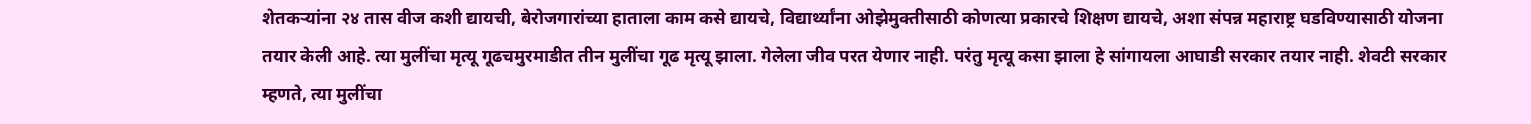शेतकऱ्यांना २४ तास वीज कशी द्यायची, बेरोजगारांच्या हाताला काम कसे द्यायचे, विद्यार्थ्यांना ओझेमुक्तीसाठी कोणत्या प्रकारचे शिक्षण द्यायचे, अशा संपन्न महाराष्ट्र घडविण्यासाठी योजना तयार केली आहे. त्या मुलींचा मृत्यू गूढचमुरमाडीत तीन मुलींचा गूढ मृत्यू झाला. गेलेला जीव परत येणार नाही. परंतु मृत्यू कसा झाला हे सांगायला आघाडी सरकार तयार नाही. शेवटी सरकार म्हणते, त्या मुलींचा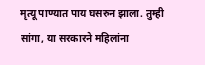मृत्यू पाण्यात पाय घसरुन झाला. तुम्ही सांगा, या सरकारने महिलांना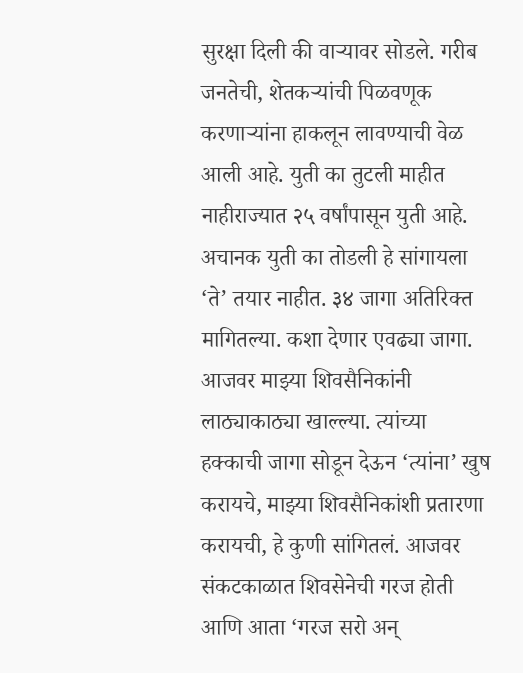सुरक्षा दिली की वाऱ्यावर सोडले. गरीब जनतेची, शेतकऱ्यांची पिळवणूक करणाऱ्यांना हाकलून लावण्याची वेळ आली आहे. युती का तुटली माहीत नाहीराज्यात २५ वर्षांपासून युती आहे. अचानक युती का तोडली हे सांगायला ‘ते’ तयार नाहीत. ३४ जागा अतिरिक्त मागितल्या. कशा देणार एवढ्या जागा. आजवर माझ्या शिवसैनिकांनी लाठ्याकाठ्या खाल्ल्या. त्यांच्या हक्काची जागा सोडून देऊन ‘त्यांना’ खुष करायचे, माझ्या शिवसैनिकांशी प्रतारणा करायची, हे कुणी सांगितलं. आजवर संकटकाळात शिवसेनेची गरज होती आणि आता ‘गरज सरो अन्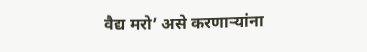वैद्य मरो’ असे करणाऱ्यांना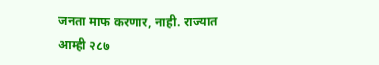जनता माफ करणार, नाही. राज्यात आम्ही २८७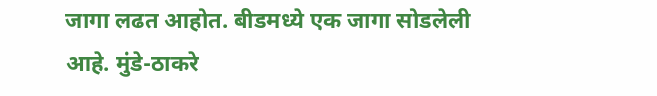जागा लढत आहोत. बीडमध्ये एक जागा सोडलेली आहे. मुंडे-ठाकरे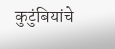कुटुंबियांचे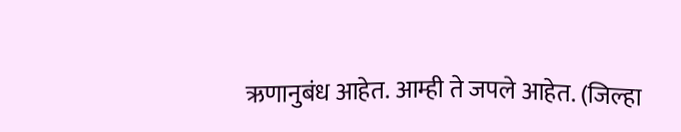ऋणानुबंध आहेत. आम्ही ते जपले आहेत. (जिल्हा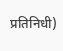प्रतिनिधी)